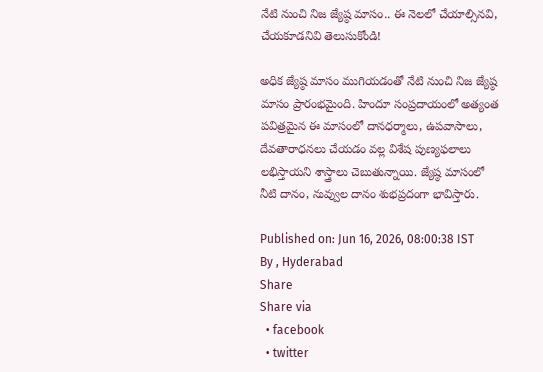నేటి నుంచి నిజ జ్యేష్ఠ మాసం.. ఈ నెలలో చేయాల్సినవి, చేయకూడనివి తెలుసుకోండి!

అధిక జ్యేష్ఠ మాసం ముగియడంతో నేటి నుంచి నిజ జ్యేష్ఠ మాసం ప్రారంభమైంది. హిందూ సంప్రదాయంలో అత్యంత పవిత్రమైన ఈ మాసంలో దానధర్మాలు, ఉపవాసాలు, దేవతారాధనలు చేయడం వల్ల విశేష పుణ్యఫలాలు లభిస్తాయని శాస్త్రాలు చెబుతున్నాయి. జ్యేష్ఠ మాసంలో నీటి దానం, నువ్వుల దానం శుభప్రదంగా భావిస్తారు.

Published on: Jun 16, 2026, 08:00:38 IST
By , Hyderabad
Share
Share via
  • facebook
  • twitter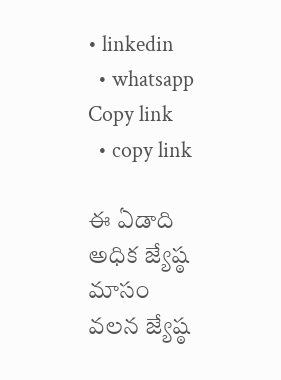• linkedin
  • whatsapp
Copy link
  • copy link

ఈ ఏడాది అధిక జ్యేష్ఠ మాసం వలన జ్యేష్ఠ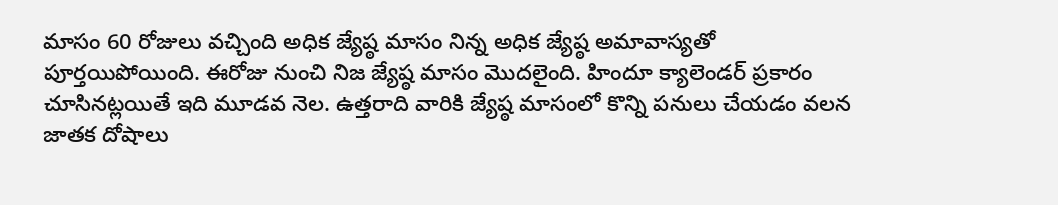మాసం 60 రోజులు వచ్చింది అధిక జ్యేష్ఠ మాసం నిన్న అధిక జ్యేష్ఠ అమావాస్యతో పూర్తయిపోయింది. ఈరోజు నుంచి నిజ జ్యేష్ఠ మాసం మొదలైంది. హిందూ క్యాలెండర్ ప్రకారం చూసినట్లయితే ఇది మూడవ నెల. ఉత్తరాది వారికి జ్యేష్ఠ మాసంలో కొన్ని పనులు చేయడం వలన జాతక దోషాలు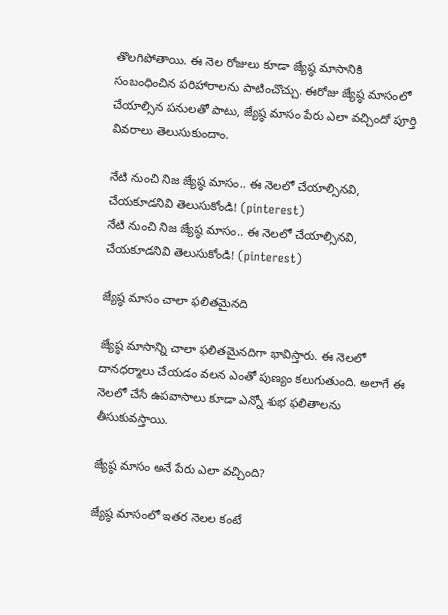తొలగిపోతాయి. ఈ నెల రోజులు కూడా జ్యేష్ఠ మాసానికి సంబంధించిన పరిహారాలను పాటించొచ్చు. ఈరోజు జ్యేష్ఠ మాసంలో చేయాల్సిన పనులతో పాటు, జ్యేష్ఠ మాసం పేరు ఎలా వచ్చిందో పూర్తి వివరాలు తెలుసుకుందాం.

నేటి నుంచి నిజ జ్యేష్ఠ మాసం.. ఈ నెలలో చేయాల్సినవి, చేయకూడనివి తెలుసుకోండి! (pinterest)
నేటి నుంచి నిజ జ్యేష్ఠ మాసం.. ఈ నెలలో చేయాల్సినవి, చేయకూడనివి తెలుసుకోండి! (pinterest)

జ్యేష్ఠ మాసం చాలా ఫలితమైనది

జ్యేష్ఠ మాసాన్ని చాలా ఫలితమైనదిగా భావిస్తారు. ఈ నెలలో దానధర్మాలు చేయడం వలన ఎంతో పుణ్యం కలుగుతుంది. అలాగే ఈ నెలలో చేసే ఉపవాసాలు కూడా ఎన్నో శుభ ఫలితాలను తీసుకువస్తాయి.

జ్యేష్ఠ మాసం అనే పేరు ఎలా వచ్చింది?

జ్యేష్ఠ మాసంలో ఇతర నెలల కంటే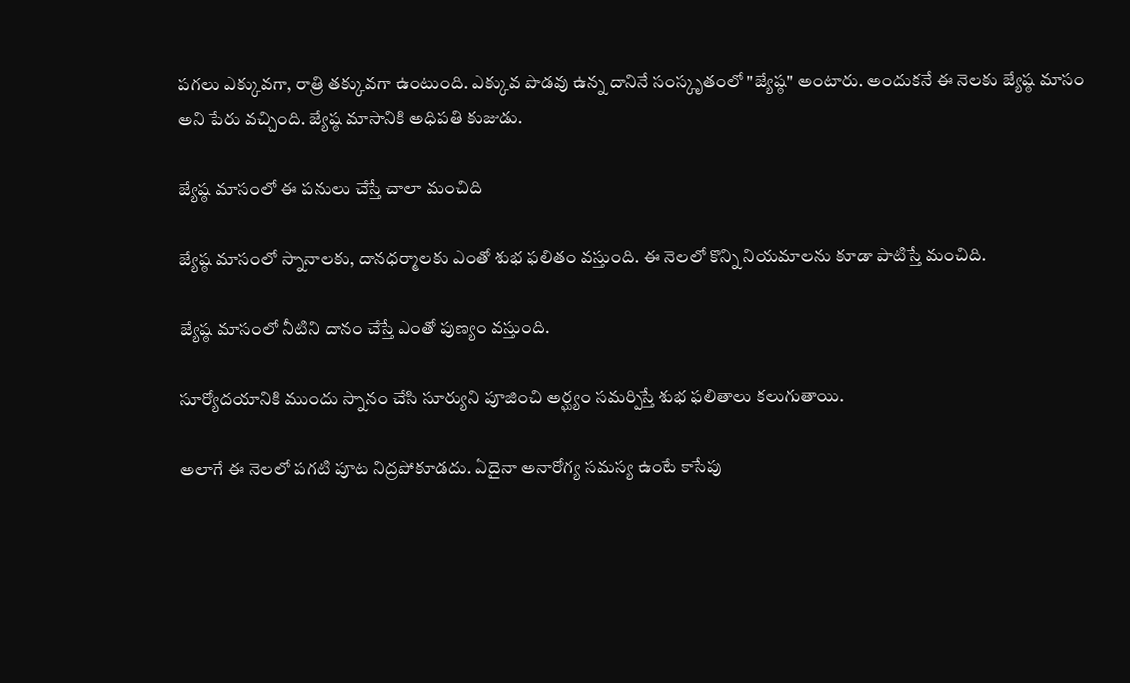పగలు ఎక్కువగా, రాత్రి తక్కువగా ఉంటుంది. ఎక్కువ పొడవు ఉన్న దానినే సంస్కృతంలో "జ్యేష్ఠ" అంటారు. అందుకనే ఈ నెలకు జ్యేష్ఠ మాసం అని పేరు వచ్చింది. జ్యేష్ఠ మాసానికి అధిపతి కుజుడు.

జ్యేష్ఠ మాసంలో ఈ పనులు చేస్తే చాలా మంచిది

జ్యేష్ఠ మాసంలో స్నానాలకు, దానధర్మాలకు ఎంతో శుభ ఫలితం వస్తుంది. ఈ నెలలో కొన్ని నియమాలను కూడా పాటిస్తే మంచిది.

జ్యేష్ఠ మాసంలో నీటిని దానం చేస్తే ఎంతో పుణ్యం వస్తుంది.

సూర్యోదయానికి ముందు స్నానం చేసి సూర్యుని పూజించి అర్ఘ్యం సమర్పిస్తే శుభ ఫలితాలు కలుగుతాయి.

అలాగే ఈ నెలలో పగటి పూట నిద్రపోకూడదు. ఏదైనా అనారోగ్య సమస్య ఉంటే కాసేపు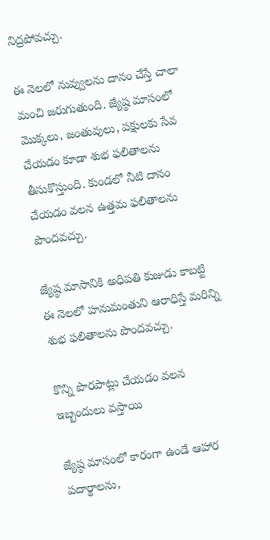నిద్రపోవచ్చు.

ఈ నెలలో నువ్వులను దానం చేస్తే చాలా మంచి జరుగుతుంది. జ్యేష్ఠ మాసంలో మొక్కలు, జంతువులు, పక్షులకు సేవ చేయడం కూడా శుభ ఫలితాలను తీసుకొస్తుంది. కుండలో నీటి దానం చేయడం వలన ఉత్తమ ఫలితాలను పొందవచ్చు.

జ్యేష్ఠ మాసానికి అధిపతి కుజుడు కాబట్టి ఈ నెలలో హనుమంతుని ఆరాధిస్తే మరిన్ని శుభ ఫలితాలను పొందవచ్చు.

కొన్ని పొరపాట్లు చేయడం వలన ఇబ్బందులు వస్తాయి

జ్యేష్ఠ మాసంలో కారంగా ఉండే ఆహార పదార్థాలను,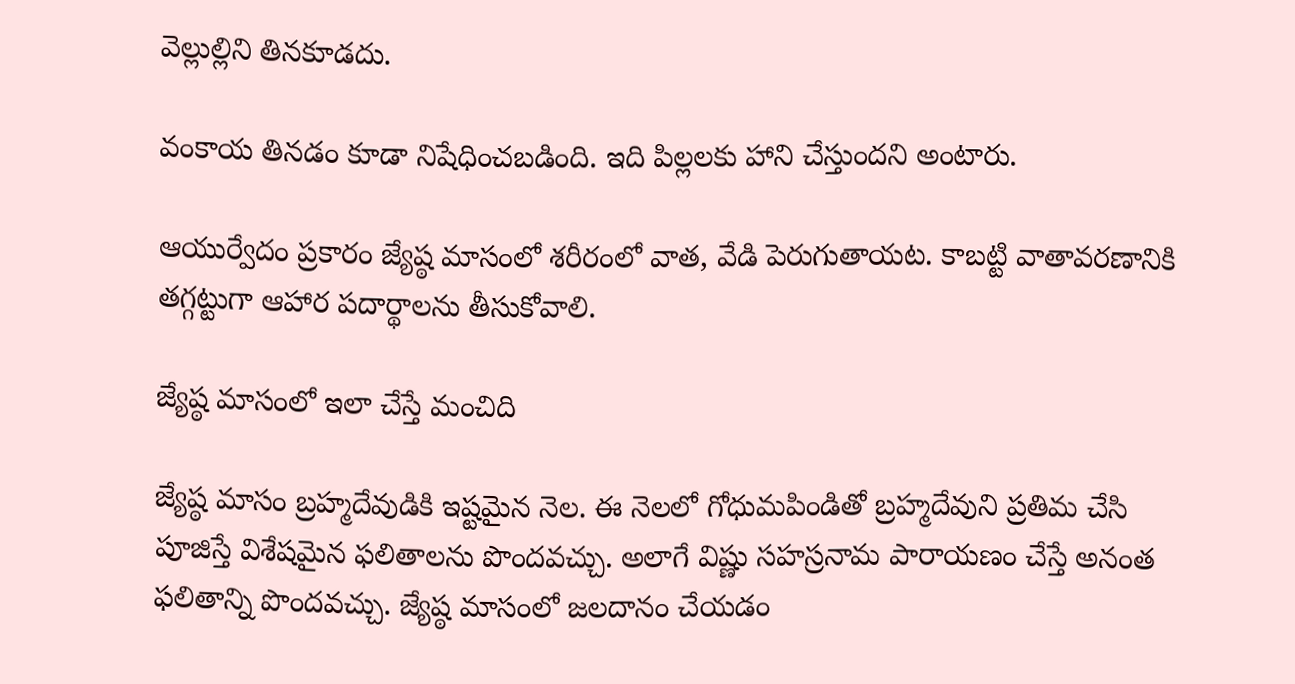వెల్లుల్లిని తినకూడదు.

వంకాయ తినడం కూడా నిషేధించబడింది. ఇది పిల్లలకు హాని చేస్తుందని అంటారు.

ఆయుర్వేదం ప్రకారం జ్యేష్ఠ మాసంలో శరీరంలో వాత, వేడి పెరుగుతాయట. కాబట్టి వాతావరణానికి తగ్గట్టుగా ఆహార పదార్థాలను తీసుకోవాలి.

జ్యేష్ఠ మాసంలో ఇలా చేస్తే మంచిది

జ్యేష్ఠ మాసం బ్రహ్మదేవుడికి ఇష్టమైన నెల. ఈ నెలలో గోధుమపిండితో బ్రహ్మదేవుని ప్రతిమ చేసి పూజిస్తే విశేషమైన ఫలితాలను పొందవచ్చు. అలాగే విష్ణు సహస్రనామ పారాయణం చేస్తే అనంత ఫలితాన్ని పొందవచ్చు. జ్యేష్ఠ మాసంలో జలదానం చేయడం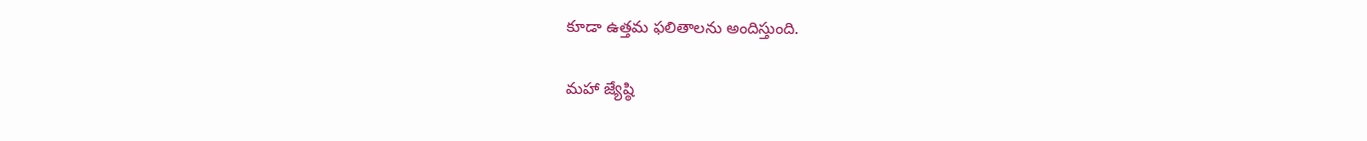కూడా ఉత్తమ ఫలితాలను అందిస్తుంది.

మహా జ్యేష్ఠి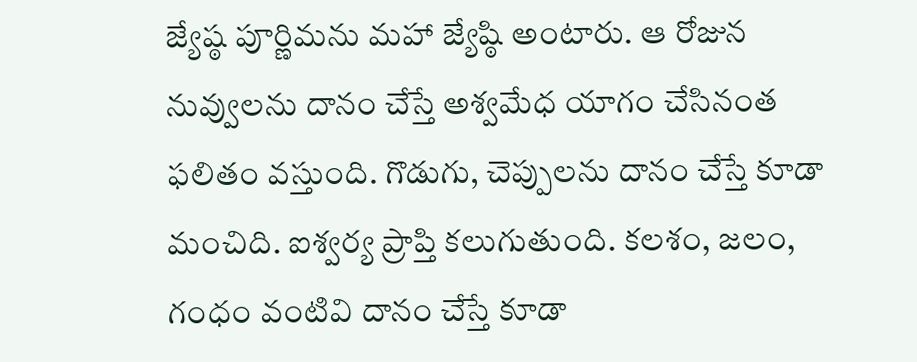జ్యేష్ఠ పూర్ణిమను మహా జ్యేష్ఠి అంటారు. ఆ రోజున నువ్వులను దానం చేస్తే అశ్వమేధ యాగం చేసినంత ఫలితం వస్తుంది. గొడుగు, చెప్పులను దానం చేస్తే కూడా మంచిది. ఐశ్వర్య ప్రాప్తి కలుగుతుంది. కలశం, జలం, గంధం వంటివి దానం చేస్తే కూడా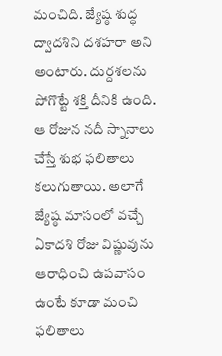మంచిది. జ్యేష్ఠ శుద్ధ ద్వాదశిని దశహరా అని అంటారు. దుర్దశలను పోగొట్టే శక్తి దీనికి ఉంది. ఆ రోజున నదీ స్నానాలు చేస్తే శుభ ఫలితాలు కలుగుతాయి. అలాగే జ్యేష్ఠ మాసంలో వచ్చే ఏకాదశి రోజు విష్ణువును ఆరాధించి ఉపవాసం ఉంటే కూడా మంచి ఫలితాలు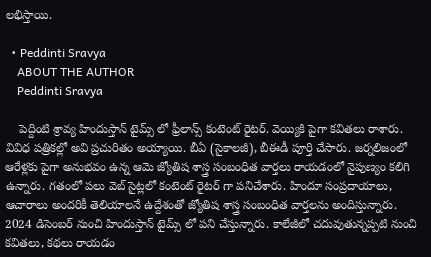లభిస్తాయి.

  • Peddinti Sravya
    ABOUT THE AUTHOR
    Peddinti Sravya

    పెద్దింటి శ్రావ్య హిందుస్తాన్ టైమ్స్ లో ఫ్రీలాన్స్ కంటెంట్ రైటర్. వెయ్యికి పైగా కవితలు రాశారు. వివిధ పత్రికల్లో అవి ప్రచురితం అయ్యాయి. బీఏ (సైకాలజీ), బీఈడీ పూర్తి చేసారు. జర్నలిజంలో ఆరేళ్లకు పైగా అనుభవం ఉన్న ఆమె జ్యోతిష శాస్త్ర సంబంధిత వార్తలు రాయడంలో నైపుణ్యం కలిగి ఉన్నారు. గతంలో పలు వెబ్ సైట్లలో కంటెంట్ రైటర్ గా పనిచేశారు. హిందూ సంప్రదాయాలు, ఆచారాలు అందరికీ తెలియాలనే ఉద్దేశంతో జ్యోతిష శాస్త్ర సంబంధిత వార్తలను అందిస్తున్నారు. 2024 డిసెంబర్ నుంచి హిందుస్తాన్ టైమ్స్ లో పని చేస్తున్నారు. కాలేజీలో చదువుతున్నప్పటి నుంచి కవితలు, కథలు రాయడం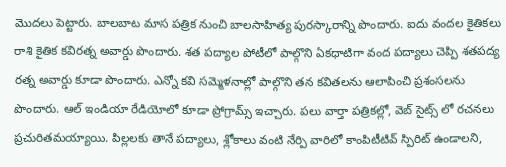మొదలు పెట్టారు. బాలబాట మాస పత్రిక నుంచి బాలసాహిత్య పురస్కారాన్ని పొందారు. ఐదు వందల కైతికలు రాశి కైతిక కవిరత్న అవార్డు పొందారు. శత పద్యాల పోటీలో పాల్గొని ఏకధాటిగా వంద పద్యాలు చెప్పి శతపద్య రత్న అవార్డు కూడా పొందారు. ఎన్నో కవి సమ్మెళనాల్లో పాల్గొని తన కవితలను ఆలాపించి ప్రశంసలను పొందారు. ఆల్ ఇండియా రేడియోలో కూడా ప్రోగ్రామ్స్ ఇచ్చారు. పలు వార్తా పత్రికల్లో, వెబ్ సైట్స్ లో రచనలు ప్రచురితమయ్యాయి. పిల్లలకు తానే పద్యాలు, శ్లోకాలు వంటి నేర్పి వారిలో కాంపిటీటివ్ స్పిరిట్ ఉండాలని,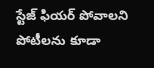స్టేజ్ ఫియర్ పోవాలని పోటీలను కూడా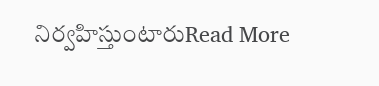నిర్వహిస్తుంటారుRead More